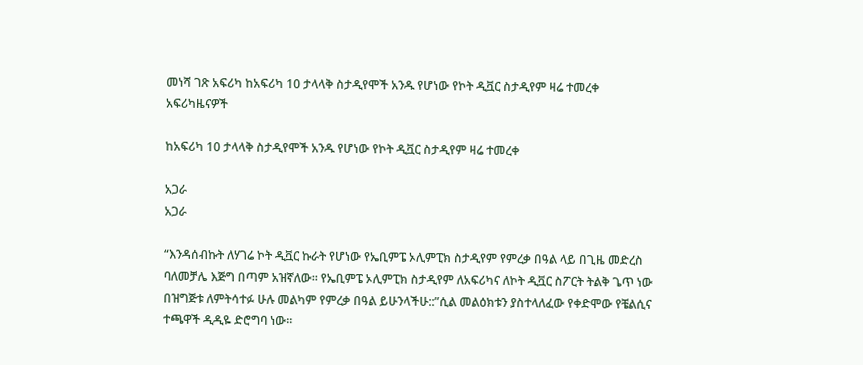መነሻ ገጽ አፍሪካ ከአፍሪካ 10 ታላላቅ ስታዲየሞች አንዱ የሆነው የኮት ዲቯር ስታዲየም ዛሬ ተመረቀ
አፍሪካዜናዎች

ከአፍሪካ 10 ታላላቅ ስታዲየሞች አንዱ የሆነው የኮት ዲቯር ስታዲየም ዛሬ ተመረቀ

አጋራ
አጋራ

“እንዳሰብኩት ለሃገሬ ኮት ዲቯር ኩራት የሆነው የኤቢምፔ ኦሊምፒክ ስታዲየም የምረቃ በዓል ላይ በጊዜ መድረስ ባለመቻሌ እጅግ በጣም አዝኛለው፡፡ የኤቢምፔ ኦሊምፒክ ስታዲየም ለአፍሪካና ለኮት ዲቯር ስፖርት ትልቅ ጌጥ ነው በዝግጅቱ ለምትሳተፉ ሁሉ መልካም የምረቃ በዓል ይሁንላችሁ::”ሲል መልዕክቱን ያስተላለፈው የቀድሞው የቼልሲና ተጫዋች ዲዲዬ ድሮግባ ነው፡፡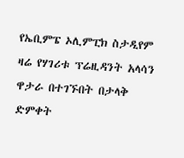የኤቢምፔ ኦሊምፒክ ስታዲየም ዛሬ የሃገሪቱ ፕሬዚዳንት አላሳን ዋታራ በተገኙበት በታላቅ ድምቀት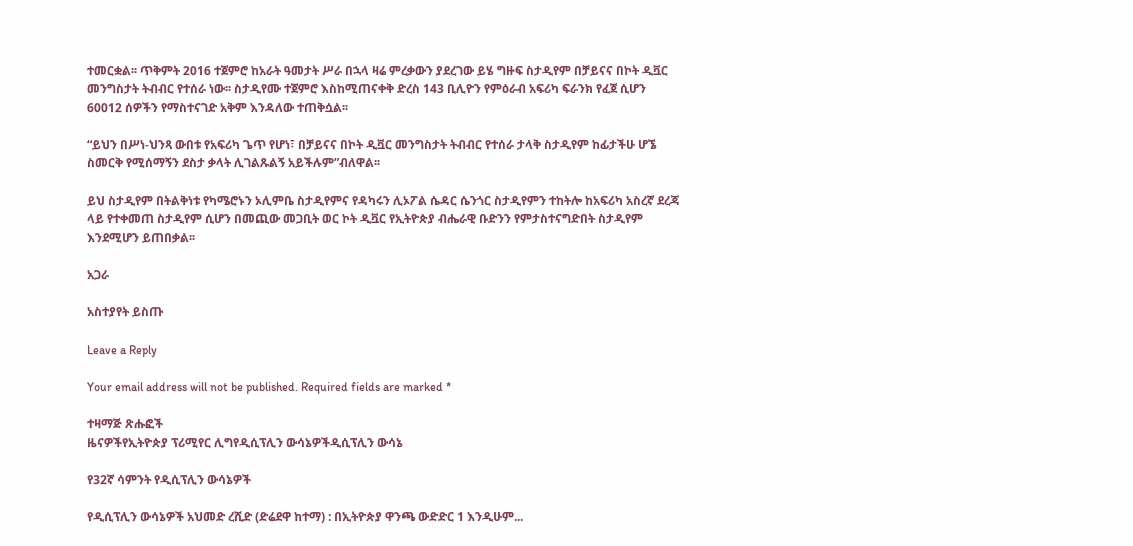ተመርቋል፡፡ ጥቅምት 2016 ተጀምሮ ከአራት ዓመታት ሥራ በኋላ ዛሬ ምረቃውን ያደረገው ይሄ ግዙፍ ስታዲየም በቻይናና በኮት ዲቯር መንግስታት ትብብር የተሰራ ነው፡፡ ስታዲየሙ ተጀምሮ እስከሚጠናቀቅ ድረስ 143 ቢሊዮን የምዕራብ አፍሪካ ፍራንክ የፈጀ ሲሆን 60012 ሰዎችን የማስተናገድ አቅም እንዳለው ተጠቅሷል፡፡

“ይህን በሥነ-ህንጻ ውበቱ የአፍሪካ ጌጥ የሆነ፣ በቻይናና በኮት ዲቯር መንግስታት ትብብር የተሰራ ታላቅ ስታዲየም ከፊታችሁ ሆኜ ስመርቅ የሚሰማኝን ደስታ ቃላት ሊገልጹልኝ አይችሉም”ብለዋል፡፡

ይህ ስታዲየም በትልቅነቱ የካሜሮኑን ኦሊምቤ ስታዲየምና የዳካሩን ሊኦፖል ሴዳር ሴንጎር ስታዲየምን ተከትሎ ከአፍሪካ አስረኛ ደረጃ ላይ የተቀመጠ ስታዲየም ሲሆን በመጪው መጋቢት ወር ኮት ዲቯር የኢትዮጵያ ብሔራዊ ቡድንን የምታስተናግድበት ስታዲየም እንደሚሆን ይጠበቃል፡፡

አጋራ

አስተያየት ይስጡ

Leave a Reply

Your email address will not be published. Required fields are marked *

ተዛማጅ ጽሑፎች
ዜናዎችየኢትዮጵያ ፕሪሚየር ሊግየዲሲፕሊን ውሳኔዎችዲሲፕሊን ውሳኔ

የ32ኛ ሳምንት የዲሲፕሊን ውሳኔዎች

የዲሲፕሊን ውሳኔዎች አህመድ ረሺድ (ድሬደዋ ከተማ) : በኢትዮጵያ ዋንጫ ውድድር 1 እንዲሁም...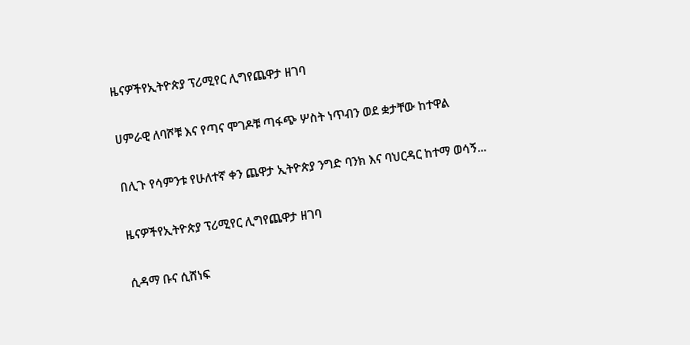ዜናዎችየኢትዮጵያ ፕሪሚየር ሊግየጨዋታ ዘገባ

ሀምራዊ ለባሾቹ እና የጣና ሞገዶቹ ጣፋጭ ሦስት ነጥብን ወደ ቋታቸው ከተዋል

በሊጉ የሳምንቱ የሁለተኛ ቀን ጨዋታ ኢትዮጵያ ንግድ ባንክ እና ባህርዳር ከተማ ወሳኝ...

ዜናዎችየኢትዮጵያ ፕሪሚየር ሊግየጨዋታ ዘገባ

ሲዳማ ቡና ሲሸነፍ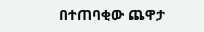በተጠባቂው ጨዋታ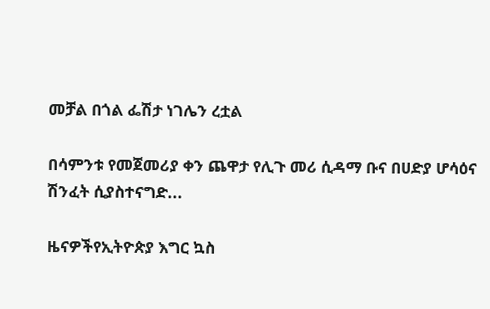መቻል በጎል ፌሽታ ነገሌን ረቷል

በሳምንቱ የመጀመሪያ ቀን ጨዋታ የሊጉ መሪ ሲዳማ ቡና በሀድያ ሆሳዕና ሽንፈት ሲያስተናግድ...

ዜናዎችየኢትዮጵያ እግር ኳስ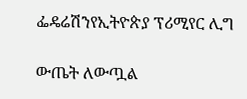ፌዴሬሽንየኢትዮጵያ ፕሪሚየር ሊግ

ውጤት ለውጧል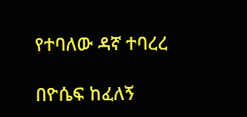የተባለው ዳኛ ተባረረ

በዮሴፍ ከፈለኝ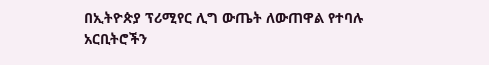በኢትዮጵያ ፕሪሚየር ሊግ ውጤት ለውጠዋል የተባሉ አርቢትሮችን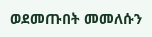ወደመጡበት መመለሱን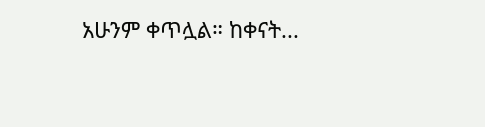አሁንም ቀጥሏል። ከቀናት...